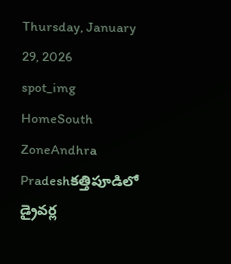Thursday, January 29, 2026
spot_img
HomeSouth ZoneAndhra Pradeshకత్తిపూడిలో డ్రైవర్ల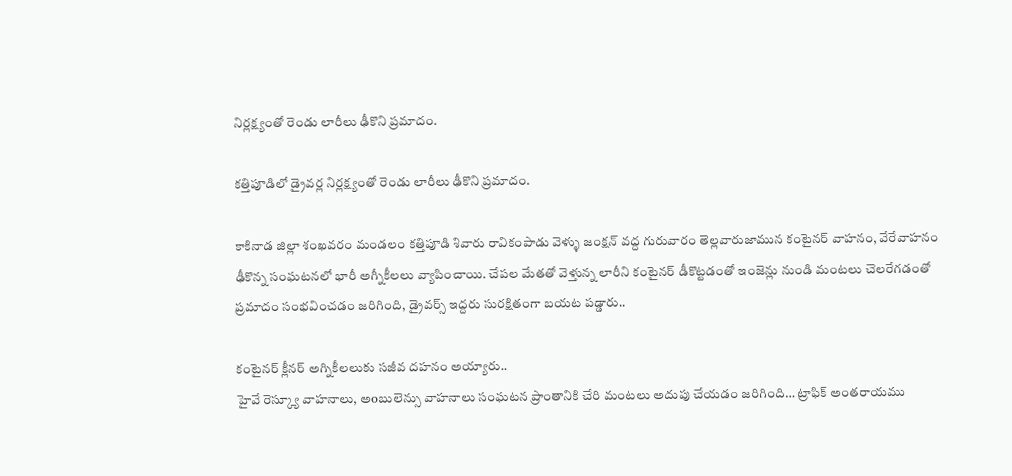నిర్లక్ష్యంతో రెండు లారీలు ఢీకొని ప్రమాదం.

కత్తిపూడిలో డ్రైవర్ల నిర్లక్ష్యంతో రెండు లారీలు ఢీకొని ప్రమాదం.

కాకినాడ జిల్లా శంఖవరం మండలం కత్తిపూడి శివారు రావికంపాడు వెళ్ళు జంక్షన్ వద్ద గురువారం తెల్లవారుజామున కంటైనర్ వాహనం, వేరేవాహనం ఢీకొన్న సంఘటనలో భారీ అగ్నీకీలలు వ్యాపించాయి. చేపల మేతతో వెళ్తున్న లారీని కంటైనర్ డీకొట్టడంతో ఇంజెన్లు నుండి మంటలు చెలరేగడంతో ప్రమాదం సంభవించడం జరిగింది, డ్రైవర్స్ ఇద్దరు సురక్షితంగా బయట పడ్డారు..

కంటైనర్ క్లీనర్ అగ్నికీలలుకు సజీవ దహనం అయ్యారు..
హైవే రెస్క్యూ వాహనాలు, అoబులెన్సు వాహనాలు సంఘటన ప్రాంతానికి చేరి మంటలు అదుపు చేయడం జరిగింది… ట్రాఫిక్ అంతరాయము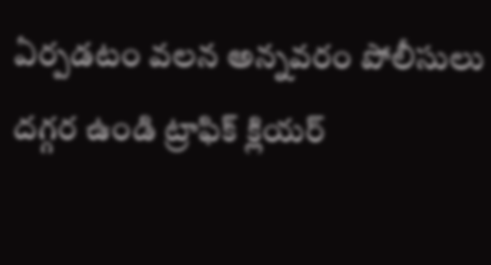ఏర్పడటం వలన అన్నవరం పోలీసులు దగ్గర ఉండి ట్రాఫిక్ క్లియర్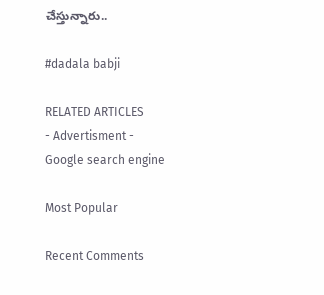చేస్తున్నారు..

#dadala babji

RELATED ARTICLES
- Advertisment -
Google search engine

Most Popular

Recent Comments